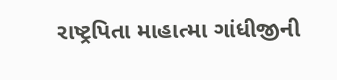રાષ્ટ્રપિતા માહાત્મા ગાંધીજીની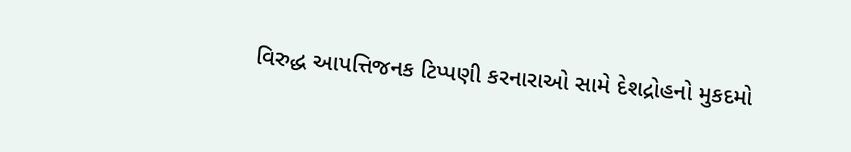વિરુદ્ધ આપત્તિજનક ટિપ્પણી કરનારાઓ સામે દેશદ્રોહનો મુકદમો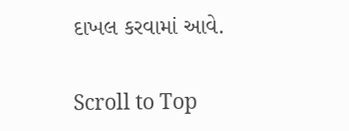દાખલ કરવામાં આવે.

Scroll to Top